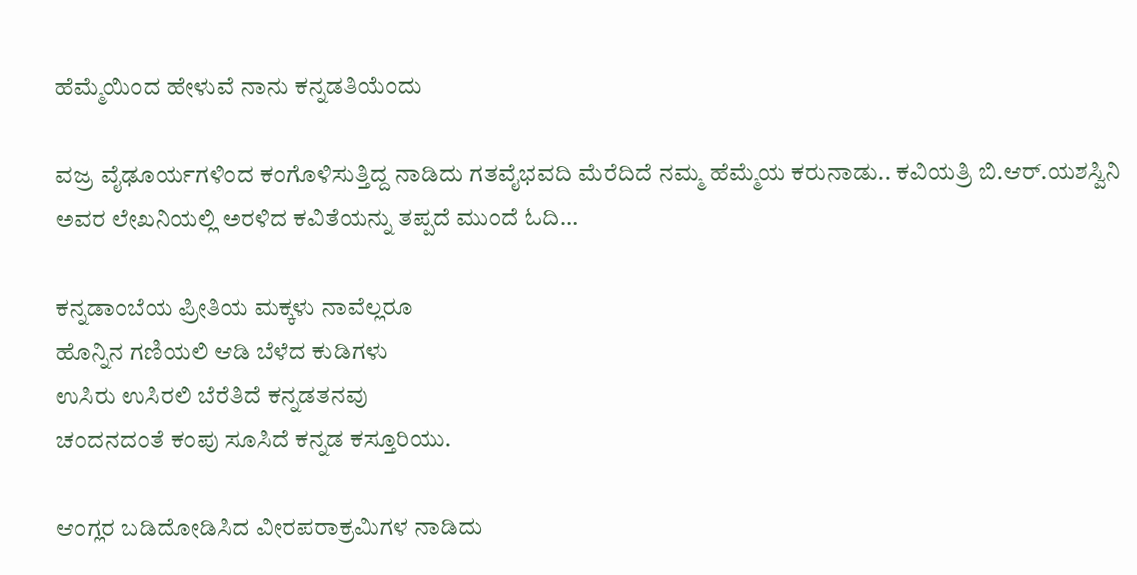ಹೆಮ್ಮೆಯಿಂದ ಹೇಳುವೆ ನಾನು ಕನ್ನಡತಿಯೆಂದು

ವಜ್ರ ವೈಢೂರ್ಯಗಳಿಂದ ಕಂಗೊಳಿಸುತ್ತಿದ್ದ ನಾಡಿದು ಗತವೈಭವದಿ ಮೆರೆದಿದೆ ನಮ್ಮ ಹೆಮ್ಮೆಯ ಕರುನಾಡು.. ಕವಿಯತ್ರಿ ಬಿ.ಆರ್.ಯಶಸ್ವಿನಿ ಅವರ ಲೇಖನಿಯಲ್ಲಿ ಅರಳಿದ ಕವಿತೆಯನ್ನು ತಪ್ಪದೆ ಮುಂದೆ ಓದಿ…

ಕನ್ನಡಾಂಬೆಯ ಪ್ರೀತಿಯ ಮಕ್ಕಳು ನಾವೆಲ್ಲರೂ
ಹೊನ್ನಿನ ಗಣಿಯಲಿ ಆಡಿ ಬೆಳೆದ ಕುಡಿಗಳು
ಉಸಿರು ಉಸಿರಲಿ ಬೆರೆತಿದೆ ಕನ್ನಡತನವು
ಚಂದನದಂತೆ ಕಂಪು ಸೂಸಿದೆ ಕನ್ನಡ ಕಸ್ತೂರಿಯು.

ಆಂಗ್ಲರ ಬಡಿದೋಡಿಸಿದ ವೀರಪರಾಕ್ರಮಿಗಳ ನಾಡಿದು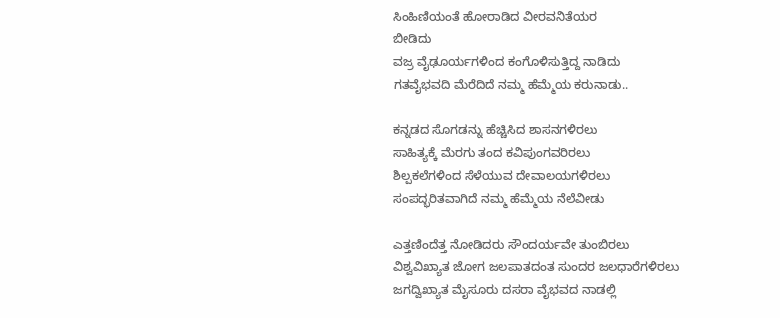ಸಿಂಹಿಣಿಯಂತೆ ಹೋರಾಡಿದ ವೀರವನಿತೆಯರ
ಬೀಡಿದು
ವಜ್ರ ವೈಢೂರ್ಯಗಳಿಂದ ಕಂಗೊಳಿಸುತ್ತಿದ್ದ ನಾಡಿದು
ಗತವೈಭವದಿ ಮೆರೆದಿದೆ ನಮ್ಮ ಹೆಮ್ಮೆಯ ಕರುನಾಡು..

ಕನ್ನಡದ ಸೊಗಡನ್ನು ಹೆಚ್ಚಿಸಿದ ಶಾಸನಗಳಿರಲು
ಸಾಹಿತ್ಯಕ್ಕೆ ಮೆರಗು ತಂದ ಕವಿಪುಂಗವರಿರಲು
ಶಿಲ್ಪಕಲೆಗಳಿಂದ ಸೆಳೆಯುವ ದೇವಾಲಯಗಳಿರಲು
ಸಂಪದ್ಭರಿತವಾಗಿದೆ ನಮ್ಮ ಹೆಮ್ಮೆಯ ನೆಲೆವೀಡು

ಎತ್ತಣಿಂದೆತ್ತ ನೋಡಿದರು ಸೌಂದರ್ಯವೇ ತುಂಬಿರಲು
ವಿಶ್ವವಿಖ್ಯಾತ ಜೋಗ ಜಲಪಾತದಂತ ಸುಂದರ ಜಲಧಾರೆಗಳಿರಲು
ಜಗದ್ವಿಖ್ಯಾತ ಮೈಸೂರು ದಸರಾ ವೈಭವದ ನಾಡಲ್ಲಿ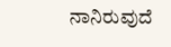ನಾನಿರುವುದೆ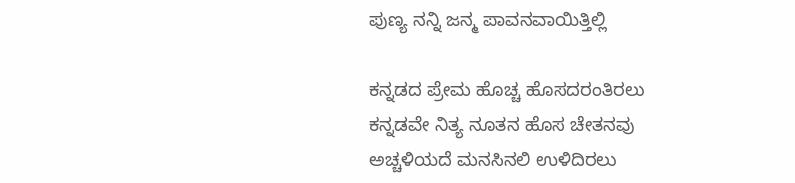ಪುಣ್ಯ ‌ನನ್ನಿ ಜನ್ಮ‌ ಪಾವನವಾಯಿತ್ತಿಲ್ಲಿ

ಕನ್ನಡದ ಪ್ರೇಮ ಹೊಚ್ಚ‌ ಹೊಸದರಂತಿರಲು
ಕನ್ನಡವೇ ನಿತ್ಯ ನೂತನ ಹೊಸ ಚೇತನವು
ಅಚ್ಚಳಿಯದೆ ಮನಸಿನಲಿ ಉಳಿದಿರಲು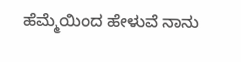ಹೆಮ್ಮೆಯಿಂದ ಹೇಳುವೆ ನಾನು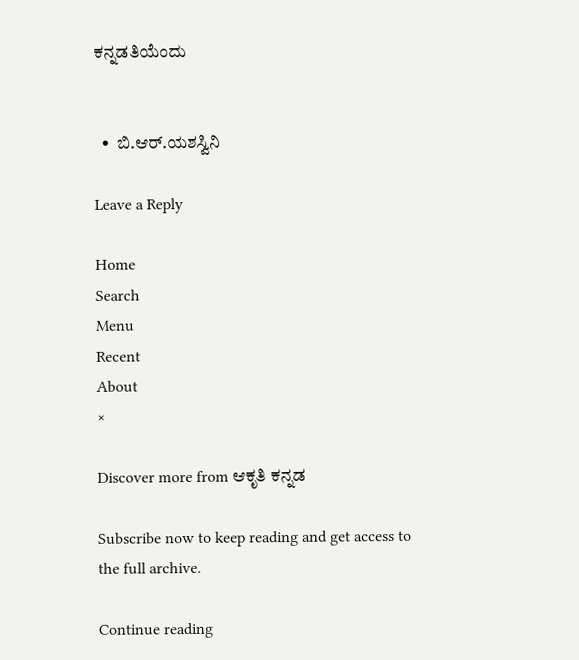ಕನ್ನಡತಿಯೆಂದು


  •  ಬಿ.ಆರ್.ಯಶಸ್ವಿನಿ

Leave a Reply

Home
Search
Menu
Recent
About
×

Discover more from ಆಕೃತಿ ಕನ್ನಡ

Subscribe now to keep reading and get access to the full archive.

Continue reading